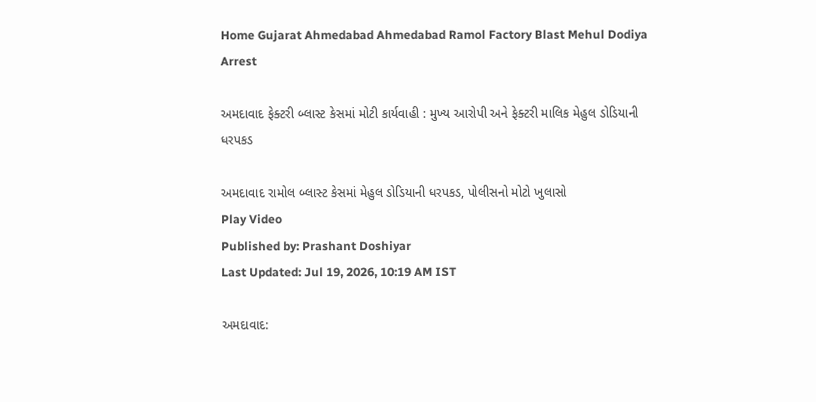Home Gujarat Ahmedabad Ahmedabad Ramol Factory Blast Mehul Dodiya Arrest

અમદાવાદ ફેક્ટરી બ્લાસ્ટ કેસમાં મોટી કાર્યવાહી : મુખ્ય આરોપી અને ફેક્ટરી માલિક મેહુલ ડોડિયાની ધરપકડ

અમદાવાદ રામોલ બ્લાસ્ટ કેસમાં મેહુલ ડોડિયાની ધરપકડ, પોલીસનો મોટો ખુલાસો
Play Video
Published by: Prashant Doshiyar
Last Updated: Jul 19, 2026, 10:19 AM IST

અમદાવાદ: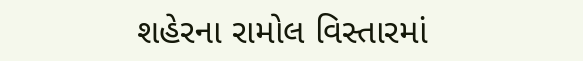શહેરના રામોલ વિસ્તારમાં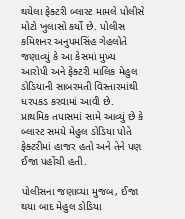થયેલા ફેક્ટરી બ્લાસ્ટ મામલે પોલીસે મોટો ખુલાસો કર્યો છે. પોલીસ કમિશનર અનુપમસિંહ ગેહલોતે જણાવ્યું કે આ કેસમાં મુખ્ય આરોપી અને ફેક્ટરી માલિક મેહુલ ડોડિયાની સાબરમતી વિસ્તારમાંથી ધરપકડ કરવામાં આવી છે. પ્રાથમિક તપાસમાં સામે આવ્યું છે કે બ્લાસ્ટ સમયે મેહુલ ડોડિયા પોતે ફેક્ટરીમાં હાજર હતો અને તેને પણ ઈજા પહોંચી હતી.

પોલીસના જણાવ્યા મુજબ, ઈજા થયા બાદ મેહુલ ડોડિયા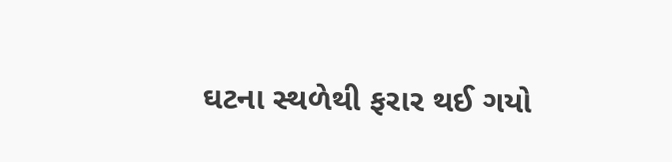ઘટના સ્થળેથી ફરાર થઈ ગયો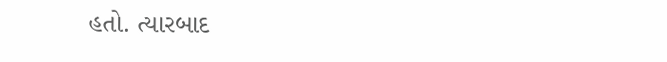હતો. ત્યારબાદ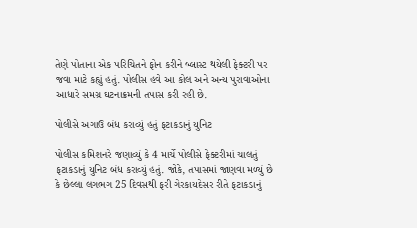તેણે પોતાના એક પરિચિતને ફોન કરીને બ્લાસ્ટ થયેલી ફેક્ટરી પર જવા માટે કહ્યું હતું. પોલીસ હવે આ કોલ અને અન્ય પુરાવાઓના આધારે સમગ્ર ઘટનાક્રમની તપાસ કરી રહી છે.

પોલીસે અગાઉ બંધ કરાવ્યું હતું ફટાકડાનું યુનિટ

પોલીસ કમિશનરે જણાવ્યું કે 4 માર્ચે પોલીસે ફેક્ટરીમાં ચાલતું ફટાકડાનું યુનિટ બંધ કરાવ્યું હતું. જોકે, તપાસમાં જાણવા મળ્યું છે કે છેલ્લા લગભગ 25 દિવસથી ફરી ગેરકાયદેસર રીતે ફટાકડાનું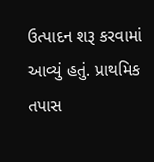ઉત્પાદન શરૂ કરવામાં આવ્યું હતું. પ્રાથમિક તપાસ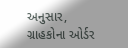અનુસાર, ગ્રાહકોના ઓર્ડર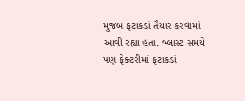મુજબ ફટાકડાં તૈયાર કરવામાં આવી રહ્યા હતા. બ્લાસ્ટ સમયે પણ ફેક્ટરીમાં ફટાકડાં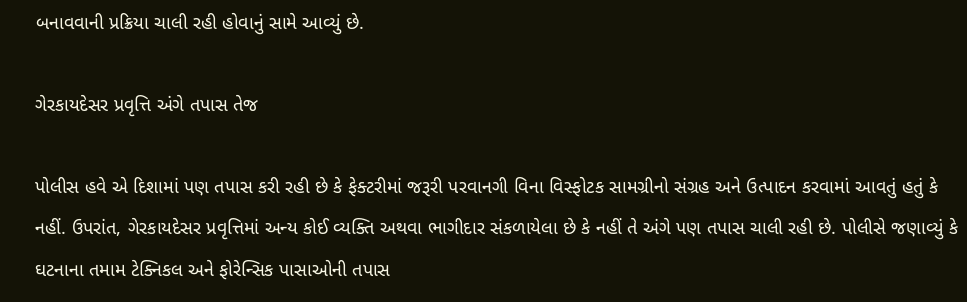બનાવવાની પ્રક્રિયા ચાલી રહી હોવાનું સામે આવ્યું છે.

ગેરકાયદેસર પ્રવૃત્તિ અંગે તપાસ તેજ

પોલીસ હવે એ દિશામાં પણ તપાસ કરી રહી છે કે ફેક્ટરીમાં જરૂરી પરવાનગી વિના વિસ્ફોટક સામગ્રીનો સંગ્રહ અને ઉત્પાદન કરવામાં આવતું હતું કે નહીં. ઉપરાંત, ગેરકાયદેસર પ્રવૃત્તિમાં અન્ય કોઈ વ્યક્તિ અથવા ભાગીદાર સંકળાયેલા છે કે નહીં તે અંગે પણ તપાસ ચાલી રહી છે. પોલીસે જણાવ્યું કે ઘટનાના તમામ ટેક્નિકલ અને ફોરેન્સિક પાસાઓની તપાસ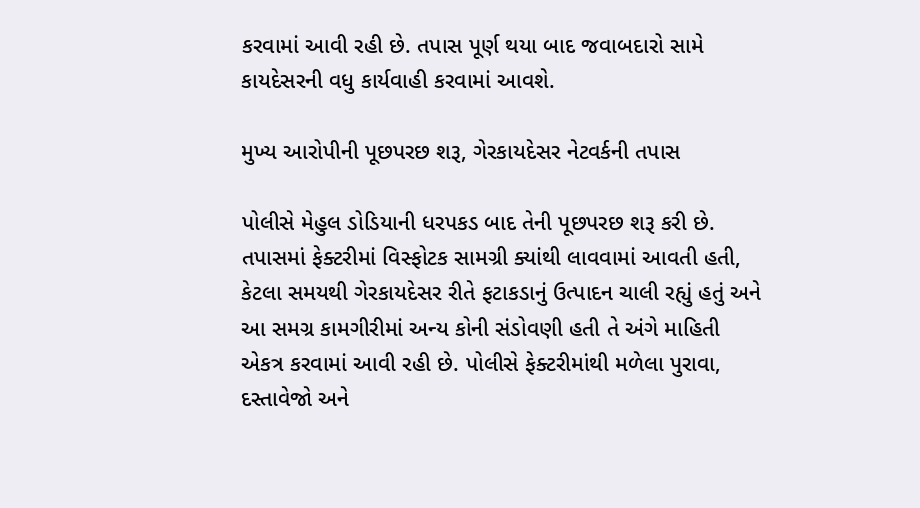કરવામાં આવી રહી છે. તપાસ પૂર્ણ થયા બાદ જવાબદારો સામે કાયદેસરની વધુ કાર્યવાહી કરવામાં આવશે.

મુખ્ય આરોપીની પૂછપરછ શરૂ, ગેરકાયદેસર નેટવર્કની તપાસ

પોલીસે મેહુલ ડોડિયાની ધરપકડ બાદ તેની પૂછપરછ શરૂ કરી છે. તપાસમાં ફેક્ટરીમાં વિસ્ફોટક સામગ્રી ક્યાંથી લાવવામાં આવતી હતી, કેટલા સમયથી ગેરકાયદેસર રીતે ફટાકડાનું ઉત્પાદન ચાલી રહ્યું હતું અને આ સમગ્ર કામગીરીમાં અન્ય કોની સંડોવણી હતી તે અંગે માહિતી એકત્ર કરવામાં આવી રહી છે. પોલીસે ફેક્ટરીમાંથી મળેલા પુરાવા, દસ્તાવેજો અને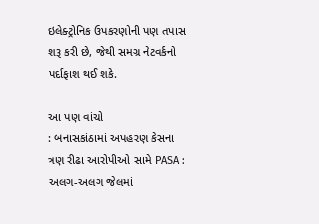ઇલેક્ટ્રોનિક ઉપકરણોની પણ તપાસ શરૂ કરી છે, જેથી સમગ્ર નેટવર્કનો પર્દાફાશ થઈ શકે.

આ પણ વાંચો
: બનાસકાંઠામાં અપહરણ કેસના ત્રણ રીઢા આરોપીઓ સામે PASA : અલગ-અલગ જેલમાં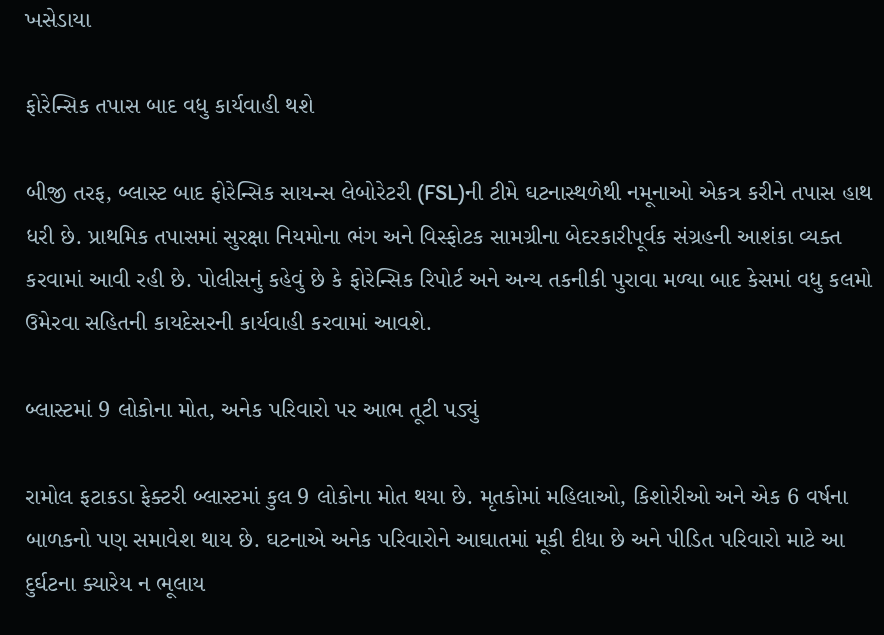ખસેડાયા

ફોરેન્સિક તપાસ બાદ વધુ કાર્યવાહી થશે

બીજી તરફ, બ્લાસ્ટ બાદ ફોરેન્સિક સાયન્સ લેબોરેટરી (FSL)ની ટીમે ઘટનાસ્થળેથી નમૂનાઓ એકત્ર કરીને તપાસ હાથ ધરી છે. પ્રાથમિક તપાસમાં સુરક્ષા નિયમોના ભંગ અને વિસ્ફોટક સામગ્રીના બેદરકારીપૂર્વક સંગ્રહની આશંકા વ્યક્ત કરવામાં આવી રહી છે. પોલીસનું કહેવું છે કે ફોરેન્સિક રિપોર્ટ અને અન્ય તકનીકી પુરાવા મળ્યા બાદ કેસમાં વધુ કલમો ઉમેરવા સહિતની કાયદેસરની કાર્યવાહી કરવામાં આવશે.

બ્લાસ્ટમાં 9 લોકોના મોત, અનેક પરિવારો પર આભ તૂટી પડ્યું

રામોલ ફટાકડા ફેક્ટરી બ્લાસ્ટમાં કુલ 9 લોકોના મોત થયા છે. મૃતકોમાં મહિલાઓ, કિશોરીઓ અને એક 6 વર્ષના બાળકનો પણ સમાવેશ થાય છે. ઘટનાએ અનેક પરિવારોને આઘાતમાં મૂકી દીધા છે અને પીડિત પરિવારો માટે આ દુર્ઘટના ક્યારેય ન ભૂલાય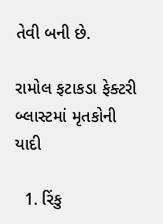તેવી બની છે.

રામોલ ફટાકડા ફેક્ટરી બ્લાસ્ટમાં મૃતકોની યાદી

  1. રિંકુ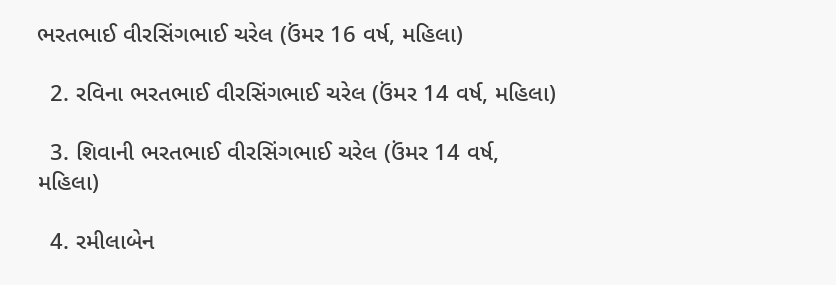ભરતભાઈ વીરસિંગભાઈ ચરેલ (ઉંમર 16 વર્ષ, મહિલા)

  2. રવિના ભરતભાઈ વીરસિંગભાઈ ચરેલ (ઉંમર 14 વર્ષ, મહિલા)

  3. શિવાની ભરતભાઈ વીરસિંગભાઈ ચરેલ (ઉંમર 14 વર્ષ, મહિલા)

  4. રમીલાબેન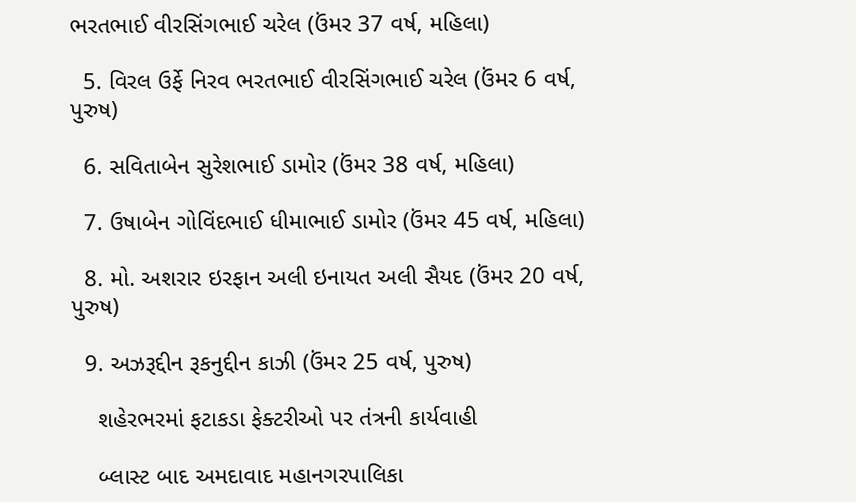ભરતભાઈ વીરસિંગભાઈ ચરેલ (ઉંમર 37 વર્ષ, મહિલા)

  5. વિરલ ઉર્ફે નિરવ ભરતભાઈ વીરસિંગભાઈ ચરેલ (ઉંમર 6 વર્ષ, પુરુષ)

  6. સવિતાબેન સુરેશભાઈ ડામોર (ઉંમર 38 વર્ષ, મહિલા)

  7. ઉષાબેન ગોવિંદભાઈ ધીમાભાઈ ડામોર (ઉંમર 45 વર્ષ, મહિલા)

  8. મો. અશરાર ઇરફાન અલી ઇનાયત અલી સૈયદ (ઉંમર 20 વર્ષ, પુરુષ)

  9. અઝરૂદ્દીન રૂકનુદ્દીન કાઝી (ઉંમર 25 વર્ષ, પુરુષ)

    શહેરભરમાં ફટાકડા ફેક્ટરીઓ પર તંત્રની કાર્યવાહી

    બ્લાસ્ટ બાદ અમદાવાદ મહાનગરપાલિકા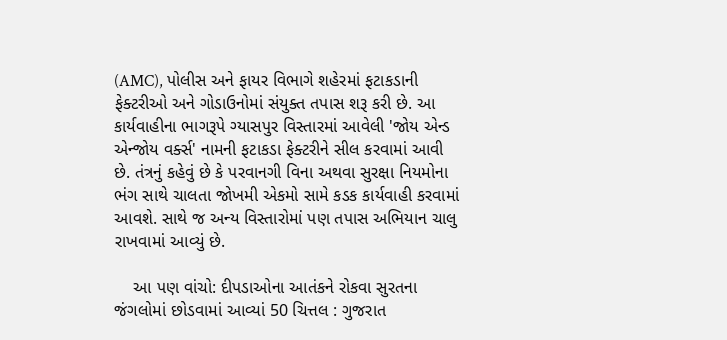(AMC), પોલીસ અને ફાયર વિભાગે શહેરમાં ફટાકડાની ફેક્ટરીઓ અને ગોડાઉનોમાં સંયુક્ત તપાસ શરૂ કરી છે. આ કાર્યવાહીના ભાગરૂપે ગ્યાસપુર વિસ્તારમાં આવેલી 'જોય એન્ડ એન્જોય વર્ક્સ' નામની ફટાકડા ફેક્ટરીને સીલ કરવામાં આવી છે. તંત્રનું કહેવું છે કે પરવાનગી વિના અથવા સુરક્ષા નિયમોના ભંગ સાથે ચાલતા જોખમી એકમો સામે કડક કાર્યવાહી કરવામાં આવશે. સાથે જ અન્ય વિસ્તારોમાં પણ તપાસ અભિયાન ચાલુ રાખવામાં આવ્યું છે.

    આ પણ વાંચો: દીપડાઓના આતંકને રોકવા સુરતના જંગલોમાં છોડવામાં આવ્યાં 50 ચિત્તલ : ગુજરાત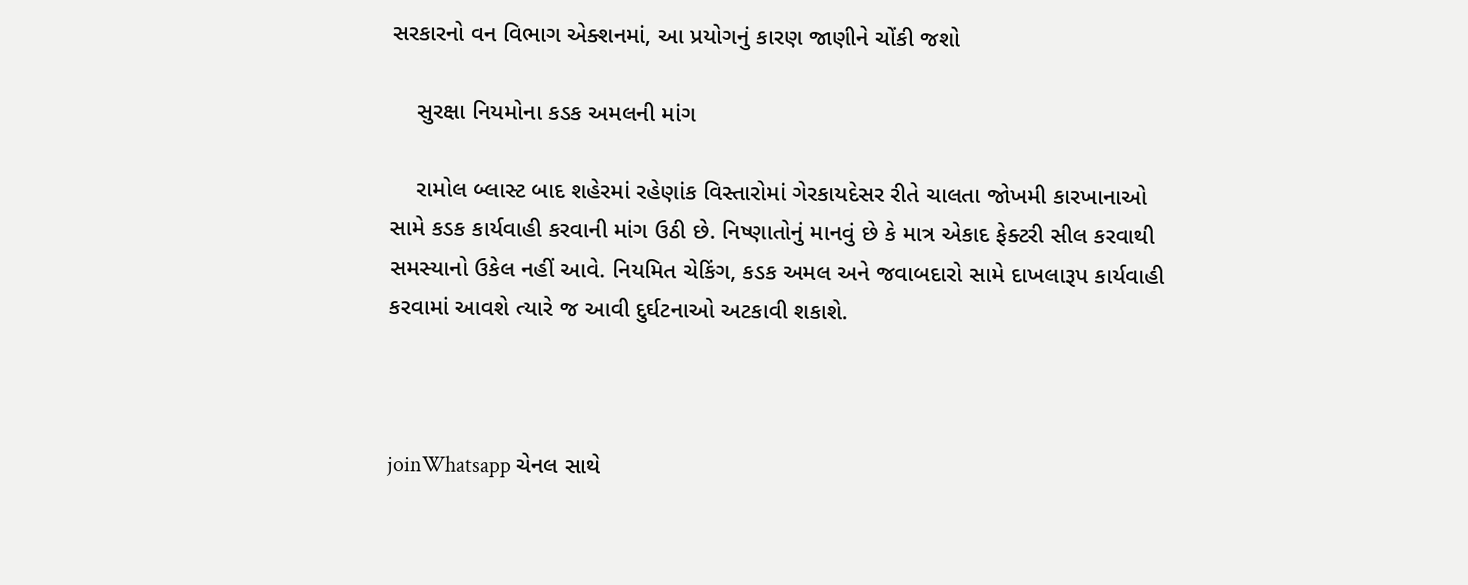સરકારનો વન વિભાગ એક્શનમાં, આ પ્રયોગનું કારણ જાણીને ચોંકી જશો

    સુરક્ષા નિયમોના કડક અમલની માંગ

    રામોલ બ્લાસ્ટ બાદ શહેરમાં રહેણાંક વિસ્તારોમાં ગેરકાયદેસર રીતે ચાલતા જોખમી કારખાનાઓ સામે કડક કાર્યવાહી કરવાની માંગ ઉઠી છે. નિષ્ણાતોનું માનવું છે કે માત્ર એકાદ ફેક્ટરી સીલ કરવાથી સમસ્યાનો ઉકેલ નહીં આવે. નિયમિત ચેકિંગ, કડક અમલ અને જવાબદારો સામે દાખલારૂપ કાર્યવાહી કરવામાં આવશે ત્યારે જ આવી દુર્ઘટનાઓ અટકાવી શકાશે.



joinWhatsapp ચેનલ સાથે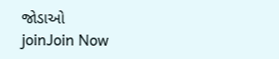જોડાઓ
joinJoin Now